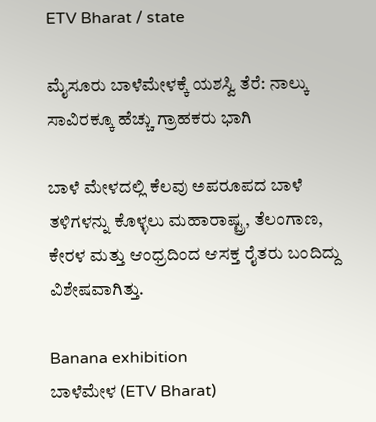ETV Bharat / state

ಮೈಸೂರು ಬಾಳೆಮೇಳಕ್ಕೆ ಯಶಸ್ವಿ ತೆರೆ: ನಾಲ್ಕು ಸಾವಿರಕ್ಕೂ ಹೆಚ್ಚು ಗ್ರಾಹಕರು ಭಾಗಿ

ಬಾಳೆ ಮೇಳದಲ್ಲಿ ಕೆಲವು ಅಪರೂಪದ ಬಾಳೆ ತಳಿಗಳನ್ನು ಕೊಳ್ಳಲು ಮಹಾರಾಷ್ಟ್ರ, ತೆಲಂಗಾಣ, ಕೇರಳ ಮತ್ತು ಆಂಧ್ರದಿಂದ ಆಸಕ್ತ ರೈತರು ಬಂದಿದ್ದು ವಿಶೇಷವಾಗಿತ್ತು.

Banana exhibition
ಬಾಳೆಮೇಳ (ETV Bharat)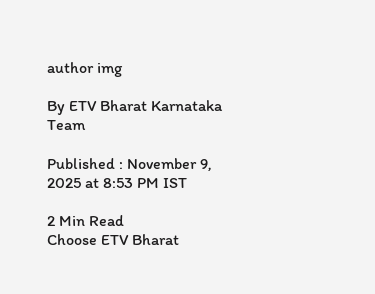author img

By ETV Bharat Karnataka Team

Published : November 9, 2025 at 8:53 PM IST

2 Min Read
Choose ETV Bharat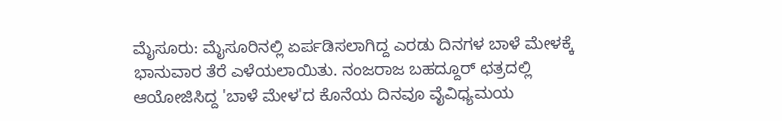ಮೈಸೂರು: ಮೈಸೂರಿನಲ್ಲಿ ಏರ್ಪಡಿಸಲಾಗಿದ್ದ ಎರಡು ದಿನಗಳ ಬಾಳೆ ಮೇಳಕ್ಕೆ ಭಾನುವಾರ ತೆರೆ ಎಳೆಯಲಾಯಿತು. ನಂಜರಾಜ ಬಹದ್ದೂರ್ ಛತ್ರದಲ್ಲಿ ಆಯೋಜಿಸಿದ್ದ 'ಬಾಳೆ ಮೇಳ'ದ ಕೊನೆಯ ದಿನವೂ ವೈವಿಧ್ಯಮಯ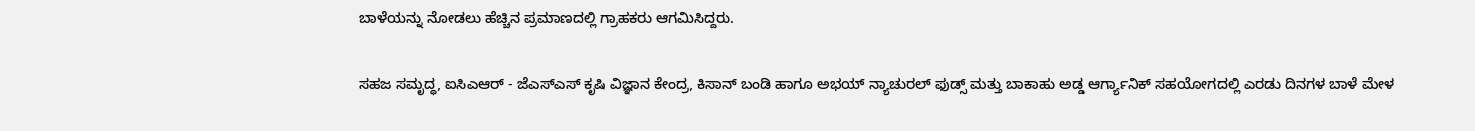ಬಾಳೆಯನ್ನು ನೋಡಲು ಹೆಚ್ಚಿನ ಪ್ರಮಾಣದಲ್ಲಿ ಗ್ರಾಹಕರು ಆಗಮಿಸಿದ್ದರು.

ಸಹಜ ಸಮೃದ್ಧ, ಐಸಿಎಆರ್ - ಜೆಎಸ್ಎಸ್ ಕೃಷಿ ವಿಜ್ಞಾನ ಕೇಂದ್ರ, ಕಿಸಾನ್ ಬಂಡಿ ಹಾಗೂ ಅಭಯ್ ನ್ಯಾಚುರಲ್ ಫುಡ್ಸ್ ಮತ್ತು ಬಾಕಾಹು ಅಡ್ಡ ಆರ್ಗ್ಯಾನಿಕ್ ಸಹಯೋಗದಲ್ಲಿ ಎರಡು ದಿನಗಳ ಬಾಳೆ ಮೇಳ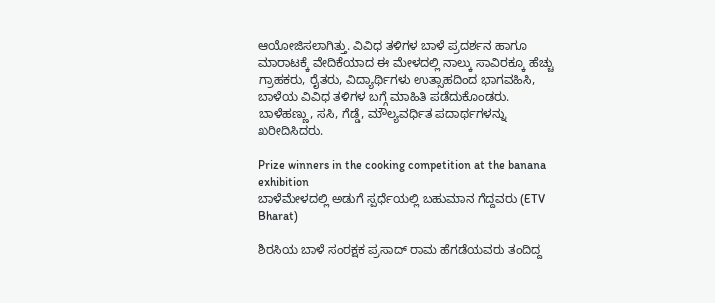ಆಯೋಜಿಸಲಾಗಿತ್ತು. ವಿವಿಧ ತಳಿಗಳ ಬಾಳೆ ಪ್ರದರ್ಶನ ಹಾಗೂ ಮಾರಾಟಕ್ಕೆ ವೇದಿಕೆಯಾದ ಈ ಮೇಳದಲ್ಲಿ ನಾಲ್ಕು ಸಾವಿರಕ್ಕೂ ಹೆಚ್ಚು ಗ್ರಾಹಕರು, ರೈತರು, ವಿದ್ಯಾರ್ಥಿಗಳು ಉತ್ಸಾಹದಿಂದ ಭಾಗವಹಿಸಿ, ಬಾಳೆಯ ವಿವಿಧ ತಳಿಗಳ ಬಗ್ಗೆ ಮಾಹಿತಿ ಪಡೆದುಕೊಂಡರು. ಬಾಳೆಹಣ್ಣು, ಸಸಿ, ಗೆಡ್ಡೆ, ಮೌಲ್ಯವರ್ಧಿತ ಪದಾರ್ಥಗಳನ್ನು ಖರೀದಿಸಿದರು.

Prize winners in the cooking competition at the banana exhibition
ಬಾಳೆಮೇಳದಲ್ಲಿ ಅಡುಗೆ ಸ್ಪರ್ಧೆಯಲ್ಲಿ ಬಹುಮಾನ ಗೆದ್ದವರು (ETV Bharat)

ಶಿರಸಿಯ ಬಾಳೆ ಸಂರಕ್ಷಕ ಪ್ರಸಾದ್ ರಾಮ ಹೆಗಡೆಯವರು ತಂದಿದ್ದ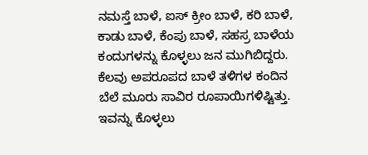ನಮಸ್ತೆ ಬಾಳೆ, ಐಸ್ ಕ್ರೀಂ ಬಾಳೆ, ಕರಿ ಬಾಳೆ, ಕಾಡು ಬಾಳೆ, ಕೆಂಪು ಬಾಳೆ, ಸಹಸ್ರ ಬಾಳೆಯ ಕಂದುಗಳನ್ನು ಕೊಳ್ಳಲು ಜನ ಮುಗಿಬಿದ್ದರು. ಕೆಲವು ಅಪರೂಪದ ಬಾಳೆ ತಳಿಗಳ ಕಂದಿನ ಬೆಲೆ ಮೂರು ಸಾವಿರ ರೂಪಾಯಿಗಳಿಷ್ಟಿತ್ತು. ಇವನ್ನು ಕೊಳ್ಳಲು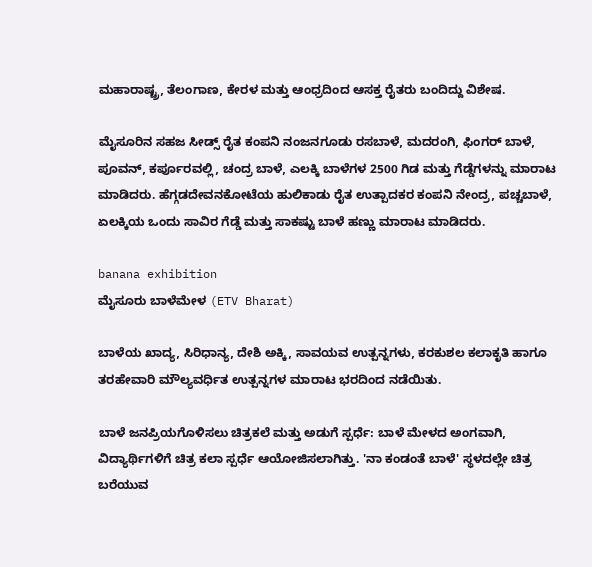ಮಹಾರಾಷ್ಟ್ರ, ತೆಲಂಗಾಣ, ಕೇರಳ ಮತ್ತು ಆಂಧ್ರದಿಂದ ಆಸಕ್ತ ರೈತರು ಬಂದಿದ್ದು ವಿಶೇಷ.

ಮೈಸೂರಿನ ಸಹಜ ಸೀಡ್ಸ್ ರೈತ ಕಂಪನಿ ನಂಜನಗೂಡು ರಸಬಾಳೆ, ಮದರಂಗಿ, ಫಿಂಗರ್ ಬಾಳೆ, ಪೂವನ್, ಕರ್ಪೂರವಲ್ಲಿ, ಚಂದ್ರ ಬಾಳೆ, ಎಲಕ್ಕಿ ಬಾಳೆಗಳ 2500 ಗಿಡ ಮತ್ತು ಗೆಡ್ಡೆಗಳನ್ನು ಮಾರಾಟ ಮಾಡಿದರು. ಹೆಗ್ಗಡದೇವನಕೋಟೆಯ ಹುಲಿಕಾಡು ರೈತ ಉತ್ಪಾದಕರ ಕಂಪನಿ ನೇಂದ್ರ, ಪಚ್ಚಬಾಳೆ, ಏಲಕ್ಕಿಯ ಒಂದು ಸಾವಿರ ಗೆಡ್ಡೆ ಮತ್ತು ಸಾಕಷ್ಟು ಬಾಳೆ ಹಣ್ಣು ಮಾರಾಟ ಮಾಡಿದರು.

banana exhibition
ಮೈಸೂರು ಬಾಳೆಮೇಳ (ETV Bharat)

ಬಾಳೆಯ ಖಾದ್ಯ, ಸಿರಿಧಾನ್ಯ, ದೇಶಿ ಅಕ್ಕಿ, ಸಾವಯವ ಉತ್ಪನ್ನಗಳು, ಕರಕುಶಲ ಕಲಾಕೃತಿ ಹಾಗೂ ತರಹೇವಾರಿ ಮೌಲ್ಯವರ್ಧಿತ ಉತ್ಪನ್ನಗಳ ಮಾರಾಟ ಭರದಿಂದ ನಡೆಯಿತು.

ಬಾಳೆ ಜನಪ್ರಿಯಗೊಳಿಸಲು ಚಿತ್ರಕಲೆ ಮತ್ತು ಅಡುಗೆ ಸ್ಪರ್ಧೆ: ಬಾಳೆ ಮೇಳದ ಅಂಗವಾಗಿ, ವಿದ್ಯಾರ್ಥಿಗಳಿಗೆ ಚಿತ್ರ ಕಲಾ ಸ್ಪರ್ಧೆ ಆಯೋಜಿಸಲಾಗಿತ್ತು. 'ನಾ ಕಂಡಂತೆ ಬಾಳೆ' ಸ್ಥಳದಲ್ಲೇ ಚಿತ್ರ ಬರೆಯುವ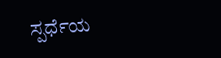ಸ್ಪರ್ಧೆಯ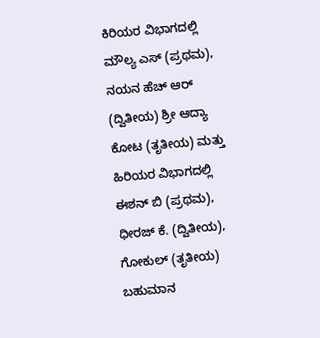ಕಿರಿಯರ ವಿಭಾಗದಲ್ಲಿ ಮೌಲ್ಯ ಎಸ್ (ಪ್ರಥಮ), ನಯನ ಹೆಚ್ ಆರ್ (ದ್ವಿತೀಯ) ಶ್ರೀ ಆದ್ಯಾ ಕೋಟ (ತೃತೀಯ) ಮತ್ತು ಹಿರಿಯರ ವಿಭಾಗದಲ್ಲಿ ಈಶನ್ ಬಿ (ಪ್ರಥಮ), ಧೀರಜ್ ಕೆ. (ದ್ವಿತೀಯ), ಗೋಕುಲ್ (ತೃತೀಯ) ಬಹುಮಾನ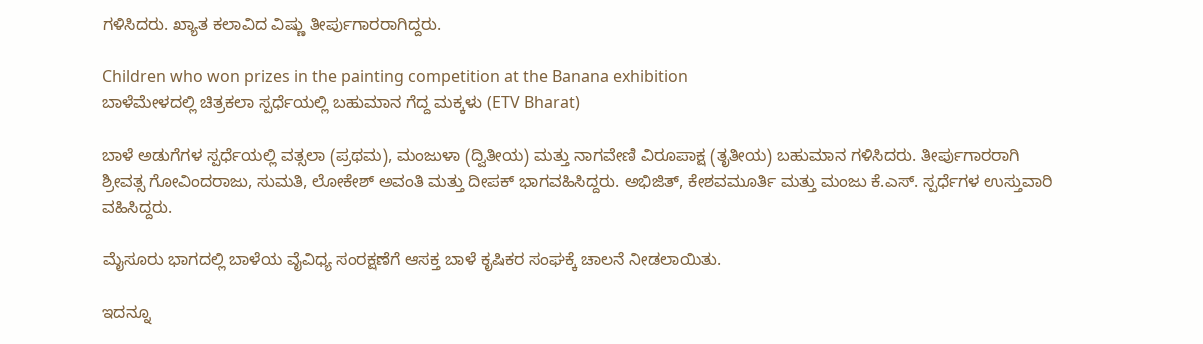ಗಳಿಸಿದರು. ಖ್ಯಾತ ಕಲಾವಿದ ವಿಷ್ಣು ತೀರ್ಪುಗಾರರಾಗಿದ್ದರು.

Children who won prizes in the painting competition at the Banana exhibition
ಬಾಳೆಮೇಳದಲ್ಲಿ ಚಿತ್ರಕಲಾ ಸ್ಪರ್ಧೆಯಲ್ಲಿ ಬಹುಮಾನ ಗೆದ್ದ ಮಕ್ಕಳು (ETV Bharat)

ಬಾಳೆ ಅಡುಗೆಗಳ ಸ್ಪರ್ಧೆಯಲ್ಲಿ ವತ್ಸಲಾ (ಪ್ರಥಮ), ಮಂಜುಳಾ (ದ್ವಿತೀಯ) ಮತ್ತು ನಾಗವೇಣಿ ವಿರೂಪಾಕ್ಷ (ತೃತೀಯ) ಬಹುಮಾನ ಗಳಿಸಿದರು. ತೀರ್ಪುಗಾರರಾಗಿ ಶ್ರೀವತ್ಸ ಗೋವಿಂದರಾಜು, ಸುಮತಿ, ಲೋಕೇಶ್ ಅವಂತಿ ಮತ್ತು ದೀಪಕ್ ಭಾಗವಹಿಸಿದ್ದರು. ಅಭಿಜಿತ್, ಕೇಶವಮೂರ್ತಿ ಮತ್ತು ಮಂಜು ಕೆ.ಎಸ್. ಸ್ಪರ್ಧೆಗಳ ಉಸ್ತುವಾರಿ ವಹಿಸಿದ್ದರು.

ಮೈಸೂರು ಭಾಗದಲ್ಲಿ ಬಾಳೆಯ ವೈವಿಧ್ಯ ಸಂರಕ್ಷಣೆಗೆ ಆಸಕ್ತ ಬಾಳೆ ಕೃಷಿಕರ ಸಂಘಕ್ಕೆ ಚಾಲನೆ ನೀಡಲಾಯಿತು.

ಇದನ್ನೂ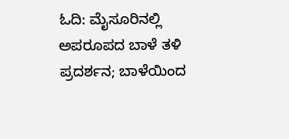ಓದಿ: ಮೈಸೂರಿನಲ್ಲಿ ಅಪರೂಪದ ಬಾಳೆ ತಳಿ ಪ್ರದರ್ಶನ; ಬಾಳೆಯಿಂದ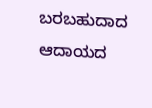ಬರಬಹುದಾದ ಆದಾಯದ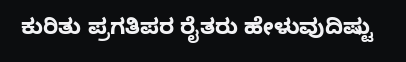ಕುರಿತು ಪ್ರಗತಿಪರ ರೈತರು ಹೇಳುವುದಿಷ್ಟು